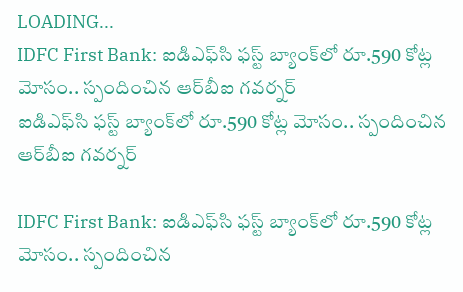LOADING...
IDFC First Bank: ఐడిఎఫ్‌సి ఫస్ట్ బ్యాంక్‌లో రూ.590 కోట్ల మోసం.. స్పందించిన ఆర్‌బీఐ గవర్నర్
ఐడిఎఫ్‌సి ఫస్ట్ బ్యాంక్‌లో రూ.590 కోట్ల మోసం.. స్పందించిన ఆర్‌బీఐ గవర్నర్

IDFC First Bank: ఐడిఎఫ్‌సి ఫస్ట్ బ్యాంక్‌లో రూ.590 కోట్ల మోసం.. స్పందించిన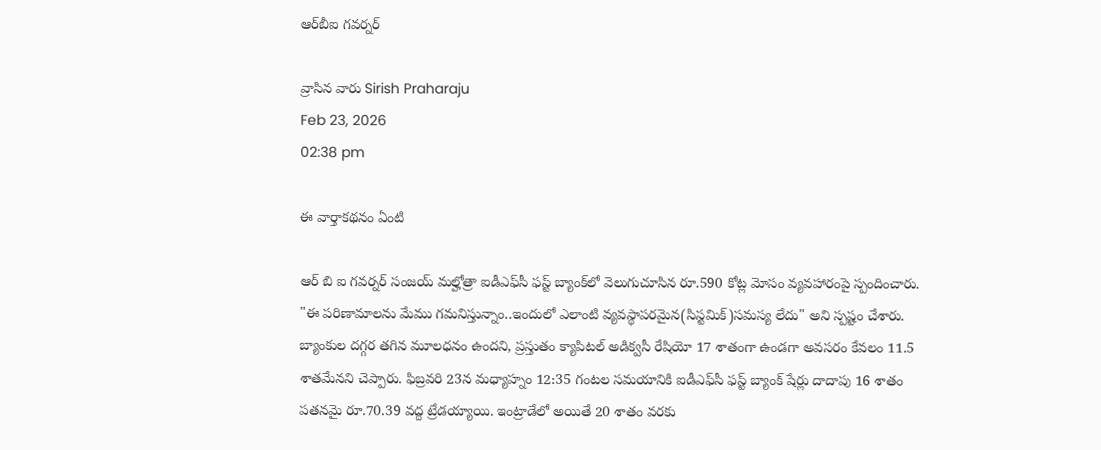ఆర్‌బీఐ గవర్నర్

వ్రాసిన వారు Sirish Praharaju
Feb 23, 2026
02:38 pm

ఈ వార్తాకథనం ఏంటి

ఆర్‌ బి ఐ గవర్నర్ సంజయ్ మల్హోత్రా ఐడీఎఫ్‌సీ ఫస్ట్ బ్యాంక్‌లో వెలుగుచూసిన రూ.590 కోట్ల మోసం వ్యవహారంపై స్పందించారు. "ఈ పరిణామాలను మేము గమనిస్తున్నాం..ఇందులో ఎలాంటి వ్యవస్థాపరమైన(సిస్టమిక్)సమస్య లేదు" అని స్పష్టం చేశారు. బ్యాంకుల దగ్గర తగిన మూలధనం ఉందని, ప్రస్తుతం క్యాపిటల్ అడిక్వసీ రేషియో 17 శాతంగా ఉండగా అవసరం కేవలం 11.5 శాతమేనని చెప్పారు. ఫిబ్రవరి 23న మధ్యాహ్నం 12:35 గంటల సమయానికి ఐడీఎఫ్‌సీ ఫస్ట్ బ్యాంక్ షేర్లు దాదాపు 16 శాతం పతనమై రూ.70.39 వద్ద ట్రేడయ్యాయి. ఇంట్రాడేలో అయితే 20 శాతం వరకు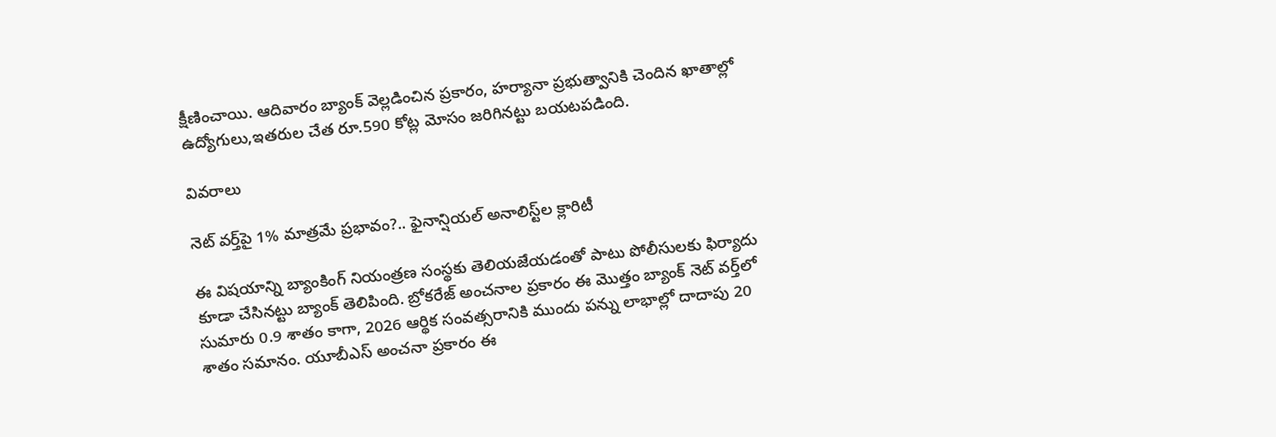క్షీణించాయి. ఆదివారం బ్యాంక్ వెల్లడించిన ప్రకారం, హర్యానా ప్రభుత్వానికి చెందిన ఖాతాల్లో ఉద్యోగులు,ఇతరుల చేత రూ.590 కోట్ల మోసం జరిగినట్టు బయటపడింది.

వివరాలు

నెట్ వర్త్‌పై 1% మాత్రమే ప్రభావం?.. ఫైనాన్షియల్ అనాలిస్ట్‌ల క్లారిటీ

ఈ విషయాన్ని బ్యాంకింగ్ నియంత్రణ సంస్థకు తెలియజేయడంతో పాటు పోలీసులకు ఫిర్యాదు కూడా చేసినట్టు బ్యాంక్ తెలిపింది. బ్రోకరేజ్ అంచనాల ప్రకారం ఈ మొత్తం బ్యాంక్ నెట్ వర్త్‌లో సుమారు 0.9 శాతం కాగా, 2026 ఆర్థిక సంవత్సరానికి ముందు పన్ను లాభాల్లో దాదాపు 20 శాతం సమానం. యూబీఎస్ అంచనా ప్రకారం ఈ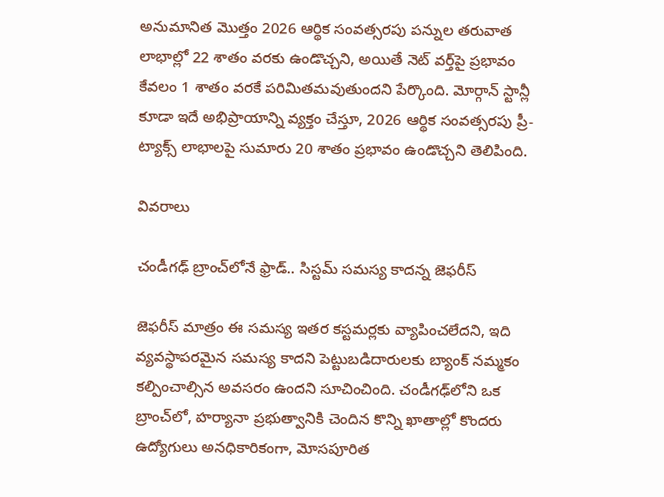అనుమానిత మొత్తం 2026 ఆర్థిక సంవత్సరపు పన్నుల తరువాత లాభాల్లో 22 శాతం వరకు ఉండొచ్చని, అయితే నెట్ వర్త్‌పై ప్రభావం కేవలం 1 శాతం వరకే పరిమితమవుతుందని పేర్కొంది. మోర్గాన్ స్టాన్లీ కూడా ఇదే అభిప్రాయాన్ని వ్యక్తం చేస్తూ, 2026 ఆర్థిక సంవత్సరపు ప్రీ-ట్యాక్స్ లాభాలపై సుమారు 20 శాతం ప్రభావం ఉండొచ్చని తెలిపింది.

వివరాలు

చండీగఢ్ బ్రాంచ్‌లోనే ఫ్రాడ్.. సిస్టమ్ సమస్య కాదన్న జెఫరీస్

జెఫరీస్ మాత్రం ఈ సమస్య ఇతర కస్టమర్లకు వ్యాపించలేదని, ఇది వ్యవస్థాపరమైన సమస్య కాదని పెట్టుబడిదారులకు బ్యాంక్ నమ్మకం కల్పించాల్సిన అవసరం ఉందని సూచించింది. చండీగఢ్‌లోని ఒక బ్రాంచ్‌లో, హర్యానా ప్రభుత్వానికి చెందిన కొన్ని ఖాతాల్లో కొందరు ఉద్యోగులు అనధికారికంగా, మోసపూరిత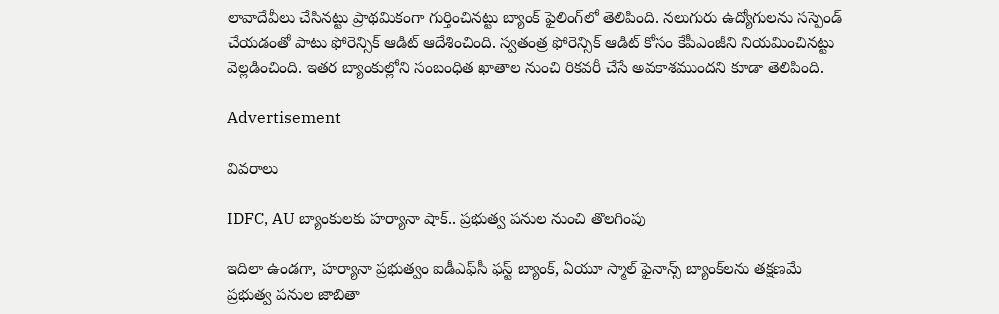లావాదేవీలు చేసినట్టు ప్రాథమికంగా గుర్తించినట్టు బ్యాంక్ ఫైలింగ్‌లో తెలిపింది. నలుగురు ఉద్యోగులను సస్పెండ్ చేయడంతో పాటు ఫోరెన్సిక్ ఆడిట్ ఆదేశించింది. స్వతంత్ర ఫోరెన్సిక్ ఆడిట్ కోసం కేపీఎంజీని నియమించినట్టు వెల్లడించింది. ఇతర బ్యాంకుల్లోని సంబంధిత ఖాతాల నుంచి రికవరీ చేసే అవకాశముందని కూడా తెలిపింది.

Advertisement

వివరాలు

IDFC, AU బ్యాంకులకు హర్యానా షాక్.. ప్రభుత్వ పనుల నుంచి తొలగింపు

ఇదిలా ఉండగా, హర్యానా ప్రభుత్వం ఐడీఎఫ్‌సీ ఫస్ట్ బ్యాంక్, ఏయూ స్మాల్ ఫైనాన్స్ బ్యాంక్‌లను తక్షణమే ప్రభుత్వ పనుల జాబితా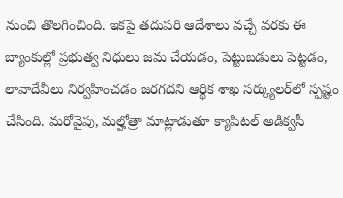నుంచి తొలగించింది. ఇకపై తదుపరి ఆదేశాలు వచ్చే వరకు ఈ బ్యాంకుల్లో ప్రభుత్వ నిధులు జమ చేయడం, పెట్టుబడులు పెట్టడం, లావాదేవీలు నిర్వహించడం జరగదని ఆర్థిక శాఖ సర్క్యులర్‌లో స్పష్టం చేసింది. మరోవైపు, మల్హోత్రా మాట్లాడుతూ క్యాపిటల్ అడిక్వసీ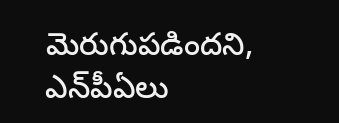మెరుగుపడిందని, ఎన్‌పీఏలు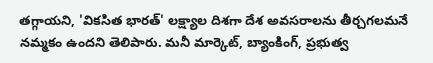తగ్గాయని, 'వికసిత భారత్' లక్ష్యాల దిశగా దేశ అవసరాలను తీర్చగలమనే నమ్మకం ఉందని తెలిపారు. మనీ మార్కెట్, బ్యాంకింగ్, ప్రభుత్వ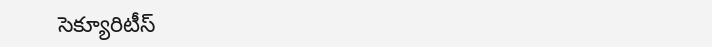సెక్యూరిటీస్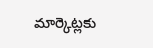మార్కెట్లకు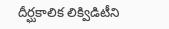దీర్ఘకాలిక లిక్విడిటీని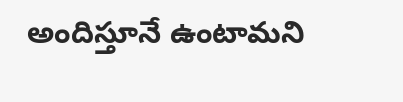అందిస్తూనే ఉంటామని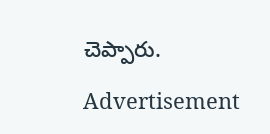చెప్పారు.

Advertisement